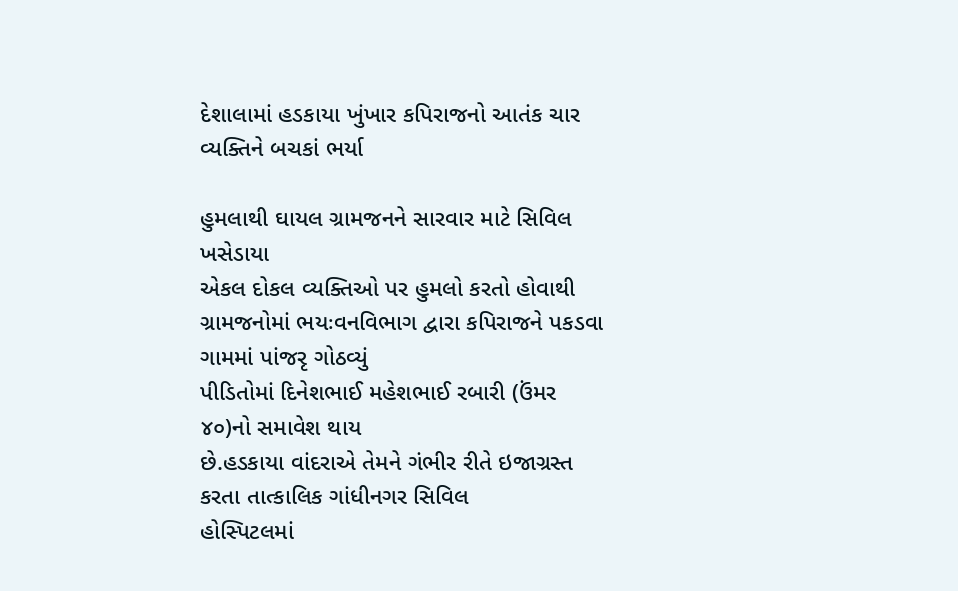દેશાલામાં હડકાયા ખુંખાર કપિરાજનો આતંક ચાર વ્યક્તિને બચકાં ભર્યા

હુમલાથી ઘાયલ ગ્રામજનને સારવાર માટે સિવિલ ખસેડાયા
એકલ દોકલ વ્યક્તિઓ પર હુમલો કરતો હોવાથી ગ્રામજનોમાં ભયઃવનવિભાગ દ્વારા કપિરાજને પકડવા ગામમાં પાંજરૃ ગોઠવ્યું
પીડિતોમાં દિનેશભાઈ મહેશભાઈ રબારી (ઉંમર ૪૦)નો સમાવેશ થાય
છે.હડકાયા વાંદરાએ તેમને ગંભીર રીતે ઇજાગ્રસ્ત કરતા તાત્કાલિક ગાંધીનગર સિવિલ
હોસ્પિટલમાં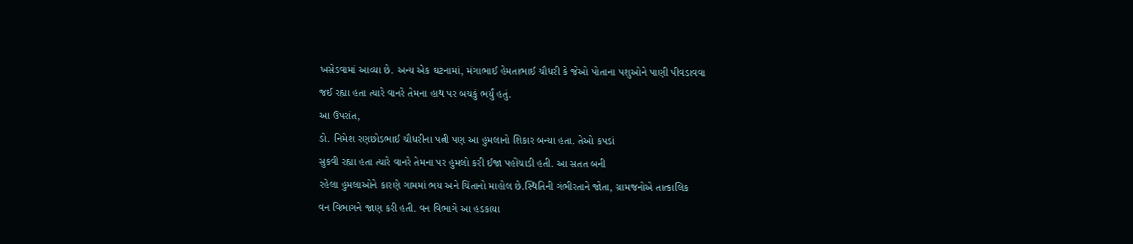ખસેડવામાં આવ્યા છે. અન્ય એક ઘટનામાં, મંગાભાઈ હેમતાભાઈ ચૌધરી કે જેઓ પોતાના પશુઓને પાણી પીવડાવવા
જઈ રહ્યા હતા ત્યારે વાનરે તેમના હાથ પર બચકું ભર્યું હતું.
આ ઉપરાંત,
ડો. નિમેશ રણછોડભાઈ ચૌધરીના પત્ની પણ આ હુમલાનો શિકાર બન્યા હતા. તેઓ કપડાં
સુકવી રહ્યા હતા ત્યારે વાનરે તેમના પર હુમલો કરી ઈજા પહોંચાડી હતી. આ સતત બની
રહેલા હુમલાઓને કારણે ગામમાં ભય અને ચિંતાનો માહોલ છે.સ્થિતિની ગંભીરતાને જોતા, ગ્રામજનોએ તાત્કાલિક
વન વિભાગને જાણ કરી હતી. વન વિભાગે આ હડકાયા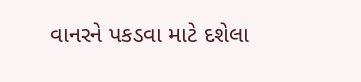વાનરને પકડવા માટે દશેલા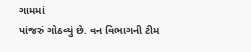ગામમાં
પાંજરું ગોઠવ્યું છે. વન વિભાગની ટીમ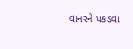વાનરને પકડવા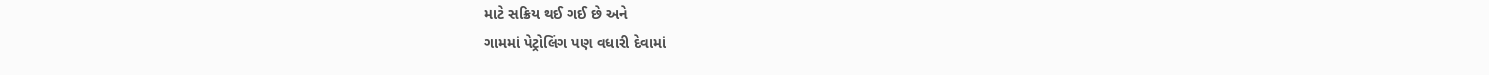માટે સક્રિય થઈ ગઈ છે અને
ગામમાં પેટ્રોલિંગ પણ વધારી દેવામાં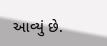આવ્યું છે.